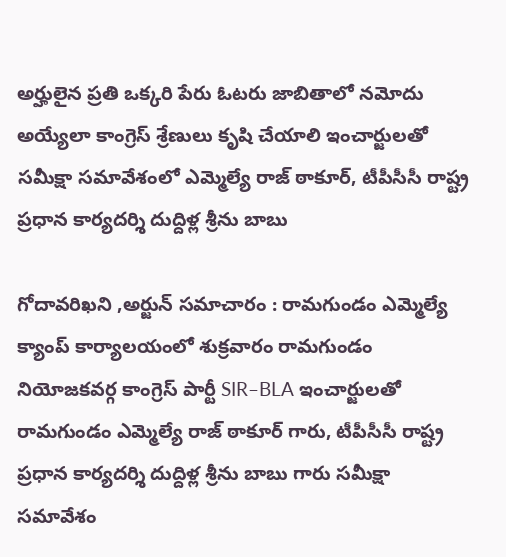అర్హులైన ప్రతి ఒక్కరి పేరు ఓటరు జాబితాలో నమోదు అయ్యేలా కాంగ్రెస్ శ్రేణులు కృషి చేయాలి ఇంచార్జులతో సమీక్షా సమావేశంలో ఎమ్మెల్యే రాజ్ ఠాకూర్, టీపీసీసీ రాష్ట్ర ప్రధాన కార్యదర్శి దుద్దిళ్ల శ్రీను బాబు

గోదావరిఖని ,అర్జున్ సమాచారం : రామగుండం ఎమ్మెల్యే క్యాంప్ కార్యాలయంలో శుక్రవారం రామగుండం నియోజకవర్గ కాంగ్రెస్ పార్టీ SIR–BLA ఇంచార్జులతో రామగుండం ఎమ్మెల్యే రాజ్ ఠాకూర్ గారు, టీపీసీసీ రాష్ట్ర ప్రధాన కార్యదర్శి దుద్దిళ్ల శ్రీను బాబు గారు సమీక్షా సమావేశం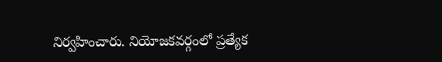నిర్వహించారు. నియోజకవర్గంలో ప్రత్యేక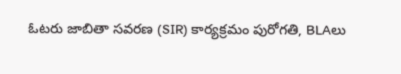ఓటరు జాబితా సవరణ (SIR) కార్యక్రమం పురోగతి, BLAలు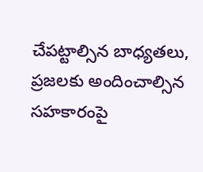చేపట్టాల్సిన బాధ్యతలు, ప్రజలకు అందించాల్సిన సహకారంపై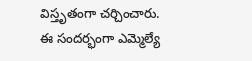విస్తృతంగా చర్చించారు. ఈ సందర్భంగా ఎమ్మెల్యే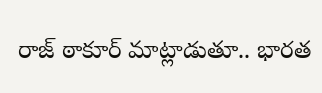రాజ్ ఠాకూర్ మాట్లాడుతూ.. భారత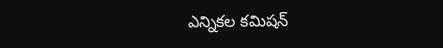ఎన్నికల కమిషన్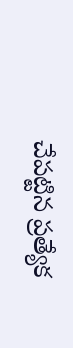చేపట్టిన ప్రత్యేక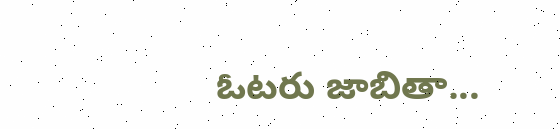ఓటరు జాబితా...